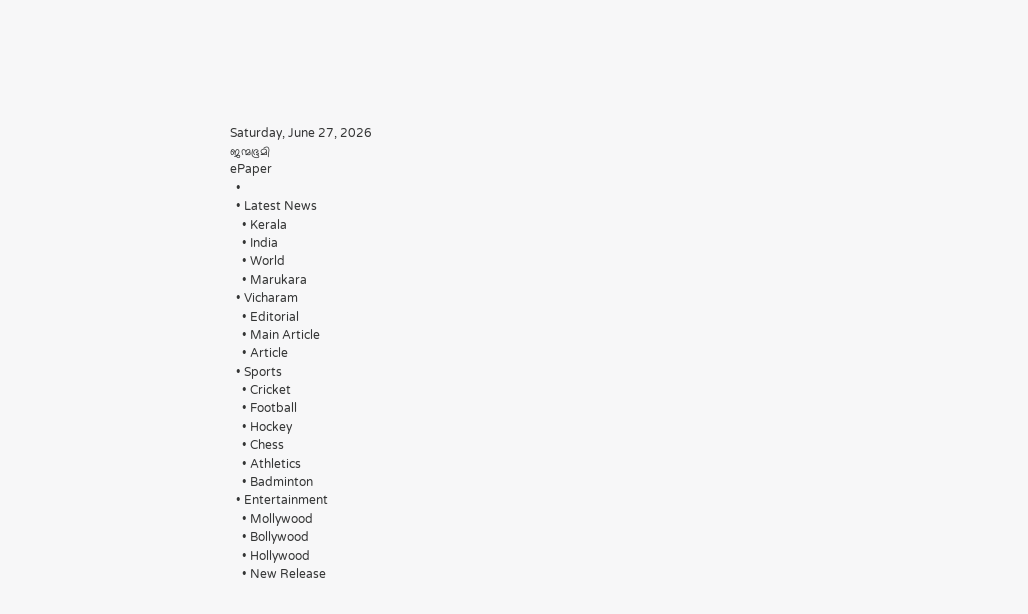Saturday, June 27, 2026
ജന്മഭൂമി
ePaper
  •
  • Latest News
    • Kerala
    • India
    • World
    • Marukara
  • Vicharam
    • Editorial
    • Main Article
    • Article
  • Sports
    • Cricket
    • Football
    • Hockey
    • Chess
    • Athletics
    • Badminton
  • Entertainment
    • Mollywood
    • Bollywood
    • Hollywood
    • New Release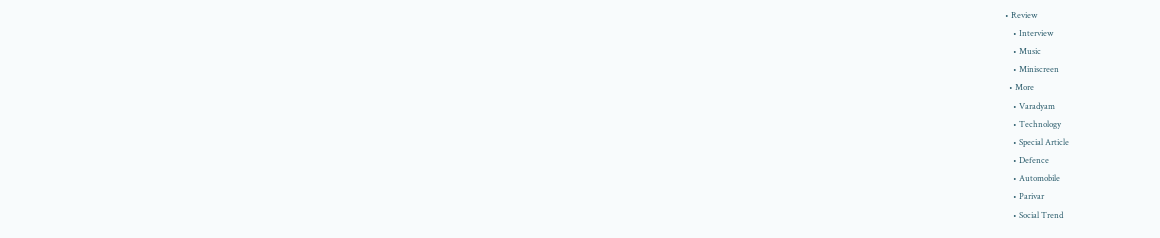• Review
    • Interview
    • Music
    • Miniscreen
  • More
    • Varadyam
    • Technology
    • Special Article
    • Defence
    • Automobile
    • Parivar
    • Social Trend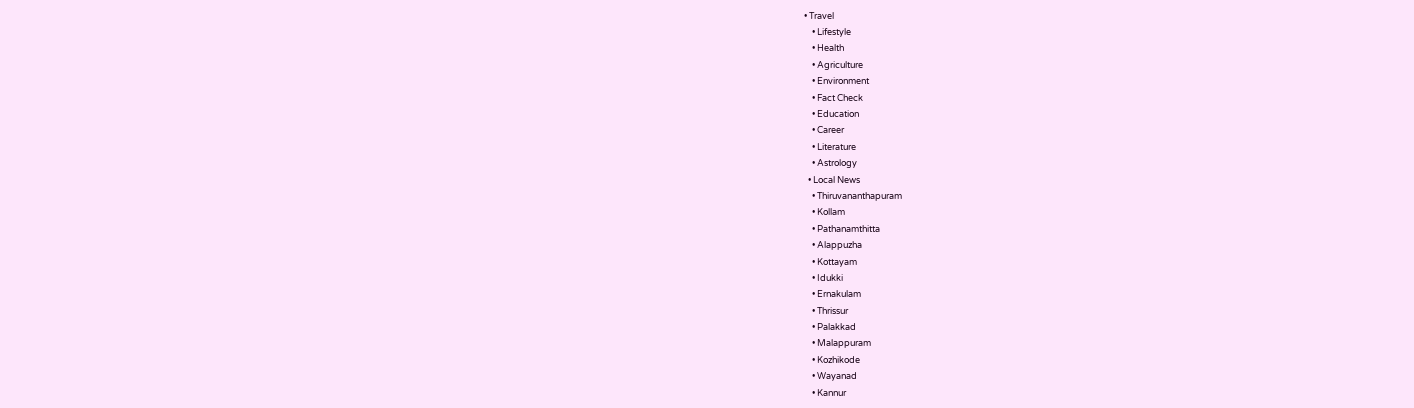• Travel
    • Lifestyle
    • Health
    • Agriculture
    • Environment
    • Fact Check
    • Education
    • Career
    • Literature
    • Astrology
  • Local News
    • Thiruvananthapuram
    • Kollam
    • Pathanamthitta
    • Alappuzha
    • Kottayam
    • Idukki
    • Ernakulam
    • Thrissur
    • Palakkad
    • Malappuram
    • Kozhikode
    • Wayanad
    • Kannur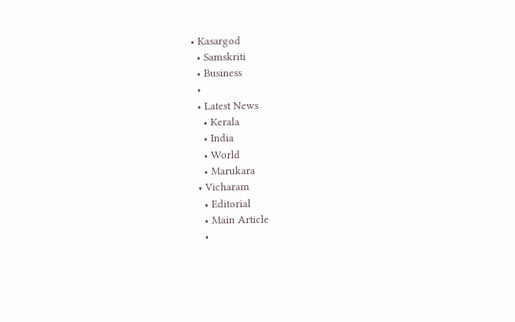• Kasargod
  • Samskriti
  • Business
  •
  • Latest News
    • Kerala
    • India
    • World
    • Marukara
  • Vicharam
    • Editorial
    • Main Article
    •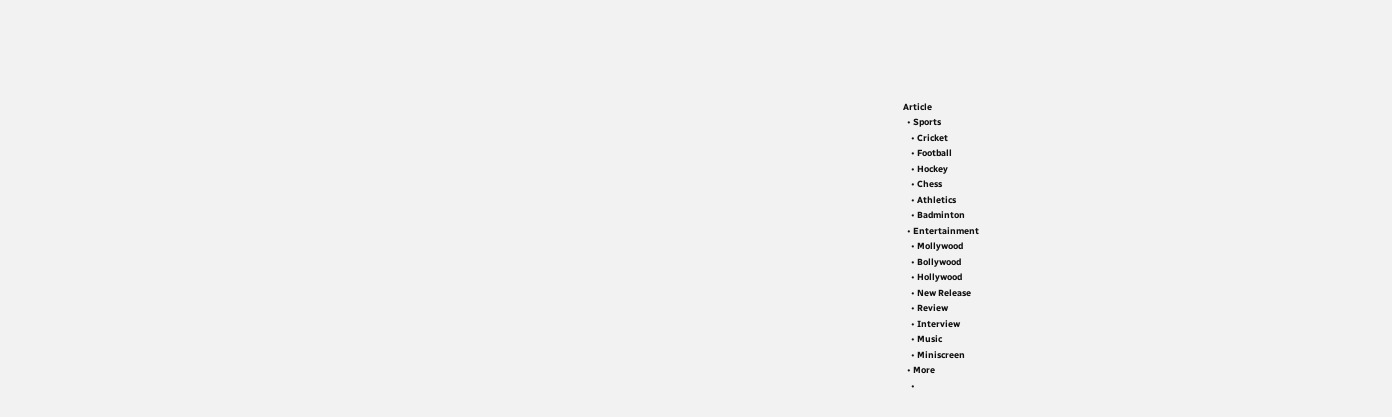Article
  • Sports
    • Cricket
    • Football
    • Hockey
    • Chess
    • Athletics
    • Badminton
  • Entertainment
    • Mollywood
    • Bollywood
    • Hollywood
    • New Release
    • Review
    • Interview
    • Music
    • Miniscreen
  • More
    •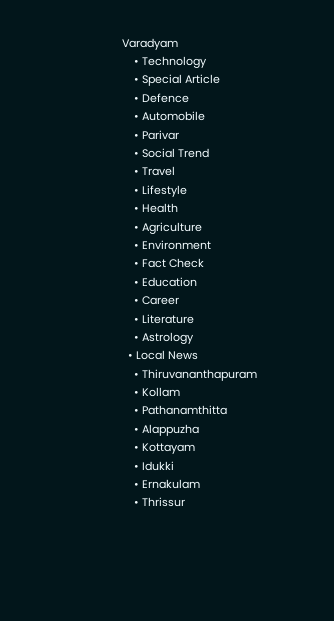Varadyam
    • Technology
    • Special Article
    • Defence
    • Automobile
    • Parivar
    • Social Trend
    • Travel
    • Lifestyle
    • Health
    • Agriculture
    • Environment
    • Fact Check
    • Education
    • Career
    • Literature
    • Astrology
  • Local News
    • Thiruvananthapuram
    • Kollam
    • Pathanamthitta
    • Alappuzha
    • Kottayam
    • Idukki
    • Ernakulam
    • Thrissur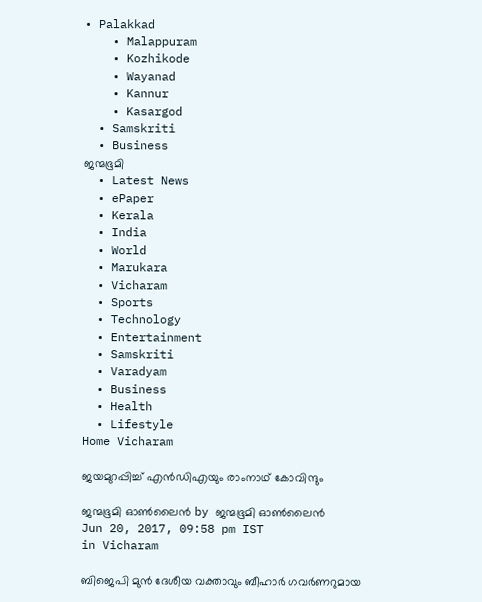• Palakkad
    • Malappuram
    • Kozhikode
    • Wayanad
    • Kannur
    • Kasargod
  • Samskriti
  • Business
ജന്മഭൂമി
  • Latest News
  • ePaper
  • Kerala
  • India
  • World
  • Marukara
  • Vicharam
  • Sports
  • Technology
  • Entertainment
  • Samskriti
  • Varadyam
  • Business
  • Health
  • Lifestyle
Home Vicharam

ജയമുറപ്പിച്ച് എന്‍ഡിഎയും രാംനാഥ് കോവിന്ദും

ജന്മഭൂമി ഓണ്‍ലൈന്‍ by ജന്മഭൂമി ഓണ്‍ലൈന്‍
Jun 20, 2017, 09:58 pm IST
in Vicharam

ബിജെപി മുന്‍ ദേശീയ വക്താവും ബീഹാര്‍ ഗവര്‍ണറുമായ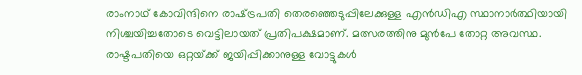രാംനാഥ് കോവിന്ദിനെ രാഷ്‌ട്രപതി തെരഞ്ഞെടുപ്പിലേക്കുള്ള എന്‍ഡിഎ സ്ഥാനാര്‍ത്ഥിയായി നിശ്ചയിച്ചതോടെ വെട്ടിലായത് പ്രതിപക്ഷമാണ്. മത്സരത്തിനു മുന്‍പേ തോറ്റ അവസ്ഥ. രാഷ്ടപതിയെ ഒറ്റയ്‌ക്ക് ജയിപ്പിക്കാനുള്ള വോട്ടുകള്‍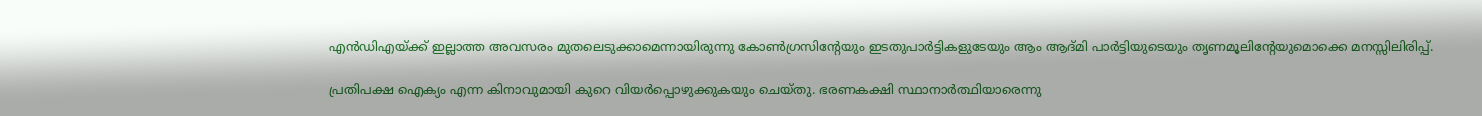എന്‍ഡിഎയ്‌ക്ക് ഇല്ലാത്ത അവസരം മുതലെടുക്കാമെന്നായിരുന്നു കോണ്‍ഗ്രസിന്റേയും ഇടതുപാര്‍ട്ടികളുടേയും ആം ആദ്മി പാര്‍ട്ടിയുടെയും തൃണമൂലിന്റേയുമൊക്കെ മനസ്സിലിരിപ്പ്.

പ്രതിപക്ഷ ഐക്യം എന്ന കിനാവുമായി കുറെ വിയര്‍പ്പൊഴുക്കുകയും ചെയ്തു. ഭരണകക്ഷി സ്ഥാനാര്‍ത്ഥിയാരെന്നു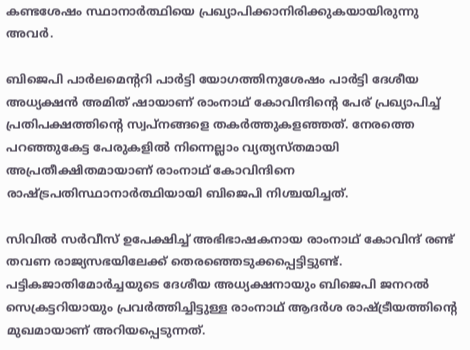കണ്ടശേഷം സ്ഥാനാര്‍ത്ഥിയെ പ്രഖ്യാപിക്കാനിരിക്കുകയായിരുന്നു അവര്‍.

ബിജെപി പാര്‍ലമെന്ററി പാര്‍ട്ടി യോഗത്തിനുശേഷം പാര്‍ട്ടി ദേശീയ അധ്യക്ഷന്‍ അമിത് ഷായാണ് രാംനാഥ് കോവിന്ദിന്റെ പേര് പ്രഖ്യാപിച്ച് പ്രതിപക്ഷത്തിന്റെ സ്വപ്‌നങ്ങളെ തകര്‍ത്തുകളഞ്ഞത്. നേരത്തെ പറഞ്ഞുകേട്ട പേരുകളില്‍ നിന്നെല്ലാം വ്യത്യസ്തമായി അപ്രതീക്ഷിതമായാണ് രാംനാഥ് കോവിന്ദിനെ രാഷ്‌ട്രപതിസ്ഥാനാര്‍ത്ഥിയായി ബിജെപി നിശ്ചയിച്ചത്.

സിവില്‍ സര്‍വീസ് ഉപേക്ഷിച്ച് അഭിഭാഷകനായ രാംനാഥ് കോവിന്ദ് രണ്ട് തവണ രാജ്യസഭയിലേക്ക് തെരഞ്ഞെടുക്കപ്പെട്ടിട്ടുണ്ട്. പട്ടികജാതിമോര്‍ച്ചയുടെ ദേശീയ അധ്യക്ഷനായും ബിജെപി ജനറല്‍ സെക്രട്ടറിയായും പ്രവര്‍ത്തിച്ചിട്ടുള്ള രാംനാഥ് ആദര്‍ശ രാഷ്‌ട്രീയത്തിന്റെ മുഖമായാണ് അറിയപ്പെടുന്നത്.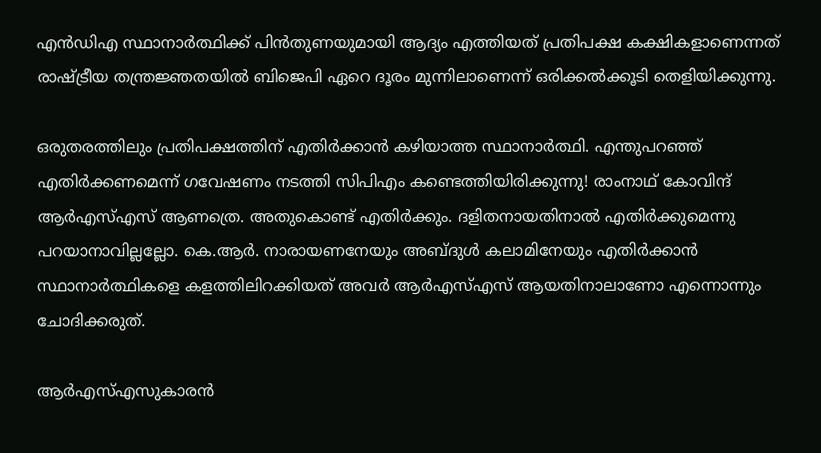എന്‍ഡിഎ സ്ഥാനാര്‍ത്ഥിക്ക് പിന്‍തുണയുമായി ആദ്യം എത്തിയത് പ്രതിപക്ഷ കക്ഷികളാണെന്നത് രാഷ്‌ട്രീയ തന്ത്രജ്ഞതയില്‍ ബിജെപി ഏറെ ദൂരം മുന്നിലാണെന്ന് ഒരിക്കല്‍ക്കൂടി തെളിയിക്കുന്നു.

ഒരുതരത്തിലും പ്രതിപക്ഷത്തിന് എതിര്‍ക്കാന്‍ കഴിയാത്ത സ്ഥാനാര്‍ത്ഥി. എന്തുപറഞ്ഞ് എതിര്‍ക്കണമെന്ന് ഗവേഷണം നടത്തി സിപിഎം കണ്ടെത്തിയിരിക്കുന്നു! രാംനാഥ് കോവിന്ദ് ആര്‍എസ്എസ് ആണത്രെ. അതുകൊണ്ട് എതിര്‍ക്കും. ദളിതനായതിനാല്‍ എതിര്‍ക്കുമെന്നു പറയാനാവില്ലല്ലോ. കെ.ആര്‍. നാരായണനേയും അബ്ദുള്‍ കലാമിനേയും എതിര്‍ക്കാന്‍ സ്ഥാനാര്‍ത്ഥികളെ കളത്തിലിറക്കിയത് അവര്‍ ആര്‍എസ്എസ് ആയതിനാലാണോ എന്നൊന്നും ചോദിക്കരുത്.

ആര്‍എസ്എസുകാരന്‍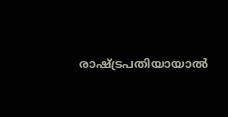രാഷ്‌ട്രപതിയായാല്‍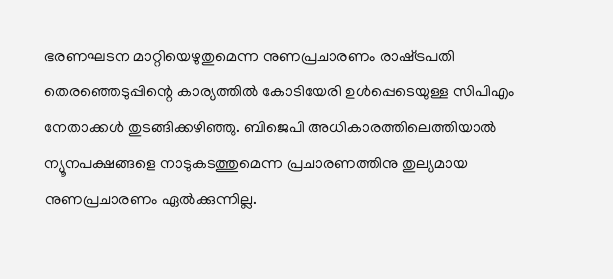ഭരണഘടന മാറ്റിയെഴുതുമെന്ന നുണപ്രചാരണം രാഷ്‌ട്രപതി തെരഞ്ഞെടുപ്പിന്റെ കാര്യത്തില്‍ കോടിയേരി ഉള്‍പ്പെടെയുള്ള സിപിഎം നേതാക്കള്‍ തുടങ്ങിക്കഴിഞ്ഞു. ബിജെപി അധികാരത്തിലെത്തിയാല്‍ ന്യൂനപക്ഷങ്ങളെ നാടുകടത്തുമെന്ന പ്രചാരണത്തിനു തുല്യമായ നുണപ്രചാരണം ഏല്‍ക്കുന്നില്ല.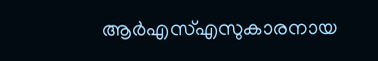ആര്‍എസ്എസുകാരനായ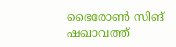ഭൈരോണ്‍ സിങ് ഷഖാവത്ത്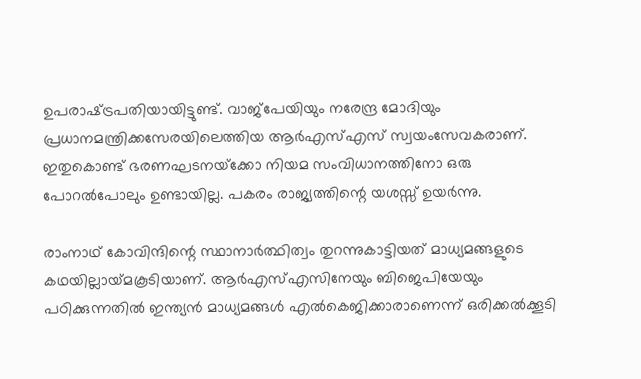ഉപരാഷ്‌ട്രപതിയായിട്ടുണ്ട്. വാജ്‌പേയിയും നരേന്ദ്ര മോദിയും പ്രധാനമന്ത്രിക്കസേരയിലെത്തിയ ആര്‍എസ്എസ് സ്വയംസേവകരാണ്. ഇതുകൊണ്ട് ഭരണഘടനയ്‌ക്കോ നിയമ സംവിധാനത്തിനോ ഒരു പോറല്‍പോലും ഉണ്ടായില്ല. പകരം രാജ്യത്തിന്റെ യശസ്സ് ഉയര്‍ന്നു.

രാംനാഥ് കോവിന്ദിന്റെ സ്ഥാനാര്‍ത്ഥിത്വം തുറന്നുകാട്ടിയത് മാധ്യമങ്ങളുടെ കഥയില്ലായ്‌മകൂടിയാണ്. ആര്‍എസ്എസിനേയും ബിജെപിയേയും പഠിക്കുന്നതില്‍ ഇന്ത്യന്‍ മാധ്യമങ്ങള്‍ എല്‍കെജിക്കാരാണെന്ന് ഒരിക്കല്‍ക്കൂടി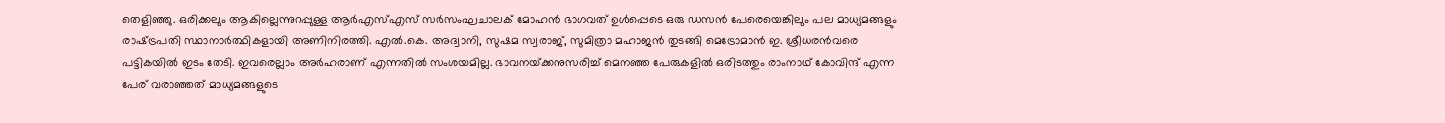തെളിഞ്ഞു. ഒരിക്കലും ആകില്ലെന്നുറപ്പുള്ള ആര്‍എസ്എസ് സര്‍സംഘചാലക് മോഹന്‍ ഭാഗവത് ഉള്‍പ്പെടെ ഒരു ഡസന്‍ പേരെയെങ്കിലും പല മാധ്യമങ്ങളും രാഷ്‌ട്രപതി സ്ഥാനാര്‍ത്ഥികളായി അണിനിരത്തി. എല്‍.കെ. അദ്വാനി, സുഷമ സ്വരാജ്, സുമിത്രാ മഹാജന്‍ തുടങ്ങി മെട്രോമാന്‍ ഇ. ശ്രീധരന്‍വരെ പട്ടികയില്‍ ഇടം തേടി. ഇവരെല്ലാം അര്‍ഹരാണ് എന്നതില്‍ സംശയമില്ല. ഭാവനയ്‌ക്കനുസരിച്ച് മെനഞ്ഞ പേരുകളില്‍ ഒരിടത്തും രാംനാഥ് കോവിന്ദ് എന്ന പേര് വരാഞ്ഞത് മാധ്യമങ്ങളുടെ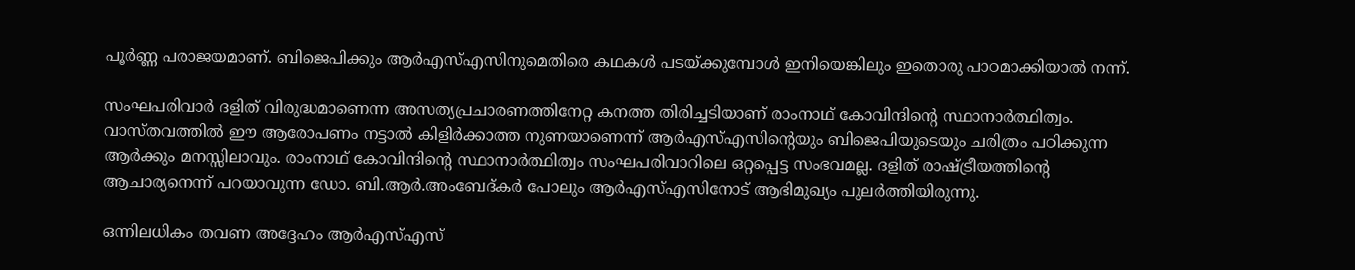പൂര്‍ണ്ണ പരാജയമാണ്. ബിജെപിക്കും ആര്‍എസ്എസിനുമെതിരെ കഥകള്‍ പടയ്‌ക്കുമ്പോള്‍ ഇനിയെങ്കിലും ഇതൊരു പാഠമാക്കിയാല്‍ നന്ന്.

സംഘപരിവാര്‍ ദളിത് വിരുദ്ധമാണെന്ന അസത്യപ്രചാരണത്തിനേറ്റ കനത്ത തിരിച്ചടിയാണ് രാംനാഥ് കോവിന്ദിന്റെ സ്ഥാനാര്‍ത്ഥിത്വം. വാസ്തവത്തില്‍ ഈ ആരോപണം നട്ടാല്‍ കിളിര്‍ക്കാത്ത നുണയാണെന്ന് ആര്‍എസ്എസിന്റെയും ബിജെപിയുടെയും ചരിത്രം പഠിക്കുന്ന ആര്‍ക്കും മനസ്സിലാവും. രാംനാഥ് കോവിന്ദിന്റെ സ്ഥാനാര്‍ത്ഥിത്വം സംഘപരിവാറിലെ ഒറ്റപ്പെട്ട സംഭവമല്ല. ദളിത് രാഷ്‌ട്രീയത്തിന്റെ ആചാര്യനെന്ന് പറയാവുന്ന ഡോ. ബി.ആര്‍.അംബേദ്കര്‍ പോലും ആര്‍എസ്എസിനോട് ആഭിമുഖ്യം പുലര്‍ത്തിയിരുന്നു.

ഒന്നിലധികം തവണ അദ്ദേഹം ആര്‍എസ്എസ്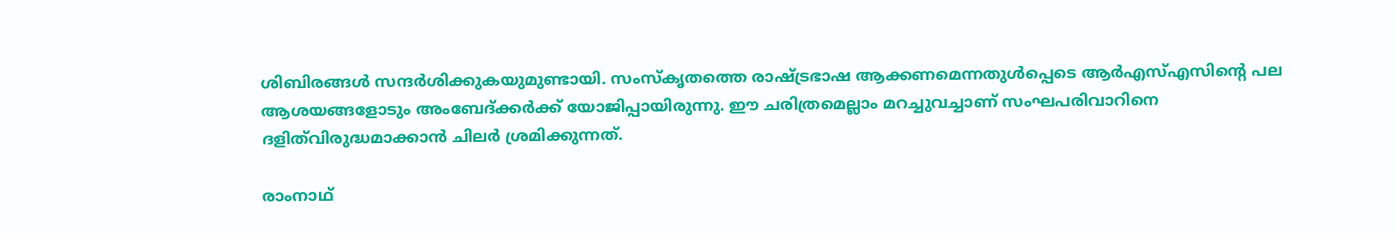ശിബിരങ്ങള്‍ സന്ദര്‍ശിക്കുകയുമുണ്ടായി. സംസ്‌കൃതത്തെ രാഷ്‌ട്രഭാഷ ആക്കണമെന്നതുള്‍പ്പെടെ ആര്‍എസ്എസിന്റെ പല ആശയങ്ങളോടും അംബേദ്ക്കര്‍ക്ക് യോജിപ്പായിരുന്നു. ഈ ചരിത്രമെല്ലാം മറച്ചുവച്ചാണ് സംഘപരിവാറിനെ ദളിത്‌വിരുദ്ധമാക്കാന്‍ ചിലര്‍ ശ്രമിക്കുന്നത്.

രാംനാഥ്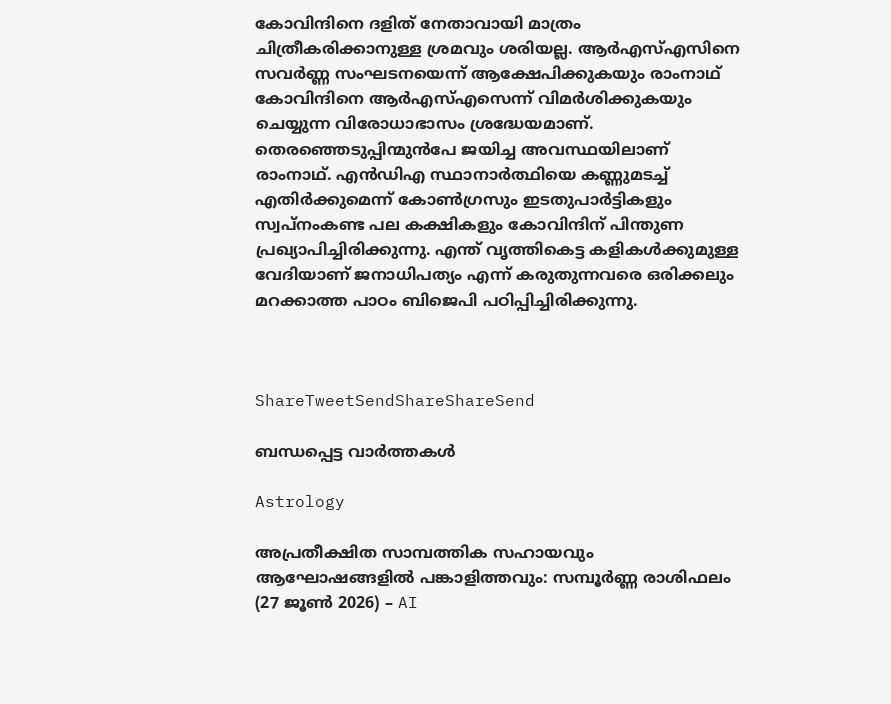കോവിന്ദിനെ ദളിത് നേതാവായി മാത്രം ചിത്രീകരിക്കാനുള്ള ശ്രമവും ശരിയല്ല. ആര്‍എസ്എസിനെ സവര്‍ണ്ണ സംഘടനയെന്ന് ആക്ഷേപിക്കുകയും രാംനാഥ് കോവിന്ദിനെ ആര്‍എസ്എസെന്ന് വിമര്‍ശിക്കുകയും ചെയ്യുന്ന വിരോധാഭാസം ശ്രദ്ധേയമാണ്. തെരഞ്ഞെടുപ്പിന്മുന്‍പേ ജയിച്ച അവസ്ഥയിലാണ് രാംനാഥ്. എന്‍ഡിഎ സ്ഥാനാര്‍ത്ഥിയെ കണ്ണുമടച്ച് എതിര്‍ക്കുമെന്ന് കോണ്‍ഗ്രസും ഇടതുപാര്‍ട്ടികളും സ്വപ്‌നംകണ്ട പല കക്ഷികളും കോവിന്ദിന് പിന്തുണ പ്രഖ്യാപിച്ചിരിക്കുന്നു. എന്ത് വൃത്തികെട്ട കളികള്‍ക്കുമുള്ള വേദിയാണ് ജനാധിപത്യം എന്ന് കരുതുന്നവരെ ഒരിക്കലും മറക്കാത്ത പാഠം ബിജെപി പഠിപ്പിച്ചിരിക്കുന്നു.



ShareTweetSendShareShareSend

ബന്ധപ്പെട്ട വാര്‍ത്തകള്‍

Astrology

അപ്രതീക്ഷിത സാമ്പത്തിക സഹായവും ആഘോഷങ്ങളിൽ പങ്കാളിത്തവും: സമ്പൂർണ്ണ രാശിഫലം (27 ജൂൺ 2026) – AI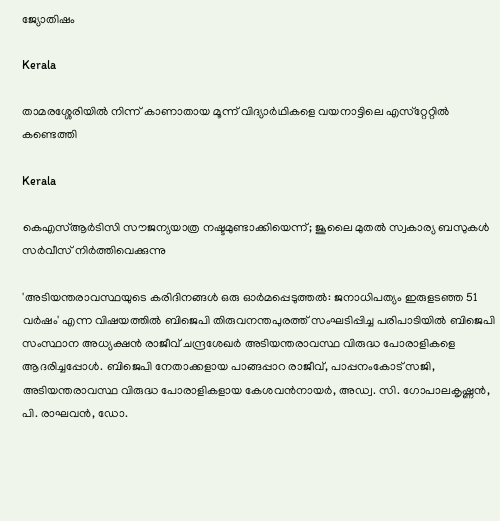ജ്യോതിഷം

Kerala

താമരശ്ശേരിയില്‍ നിന്ന് കാണാതായ മൂന്ന് വിദ്യാര്‍ഥികളെ വയനാട്ടിലെ എസ്‌റ്റേറ്റില്‍ കണ്ടെത്തി

Kerala

കെഎസ്ആര്‍ടിസി സൗജന്യയാത്ര നഷ്ടമുണ്ടാക്കിയെന്ന്; ജൂലൈ മുതല്‍ സ്വകാര്യ ബസുകള്‍ സര്‍വീസ് നിര്‍ത്തിവെക്കുന്നു

'അടിയന്തരാവസ്ഥയുടെ കരിദിനങ്ങള്‍ ഒരു ഓര്‍മപ്പെടുത്തല്‍: ജനാധിപത്യം ഇരുളടഞ്ഞ 51 വര്‍ഷം' എന്ന വിഷയത്തില്‍ ബിജെപി തിരുവനന്തപുരത്ത് സംഘടിപ്പിച്ച പരിപാടിയില്‍ ബിജെപി സംസ്ഥാന അധ്യക്ഷന്‍ രാജീവ് ചന്ദ്രശേഖര്‍ അടിയന്തരാവസ്ഥ വിരുദ്ധ പോരാളികളെ ആദരിച്ചപ്പോള്‍. ബിജെപി നേതാക്കളായ പാങ്ങപ്പാറ രാജീവ്, പാപ്പനംകോട് സജി, അടിയന്തരാവസ്ഥ വിരുദ്ധ പോരാളികളായ കേശവന്‍നായര്‍, അഡ്വ. സി. ഗോപാലകൃഷ്ണന്‍, പി. രാഘവന്‍, ഡോ.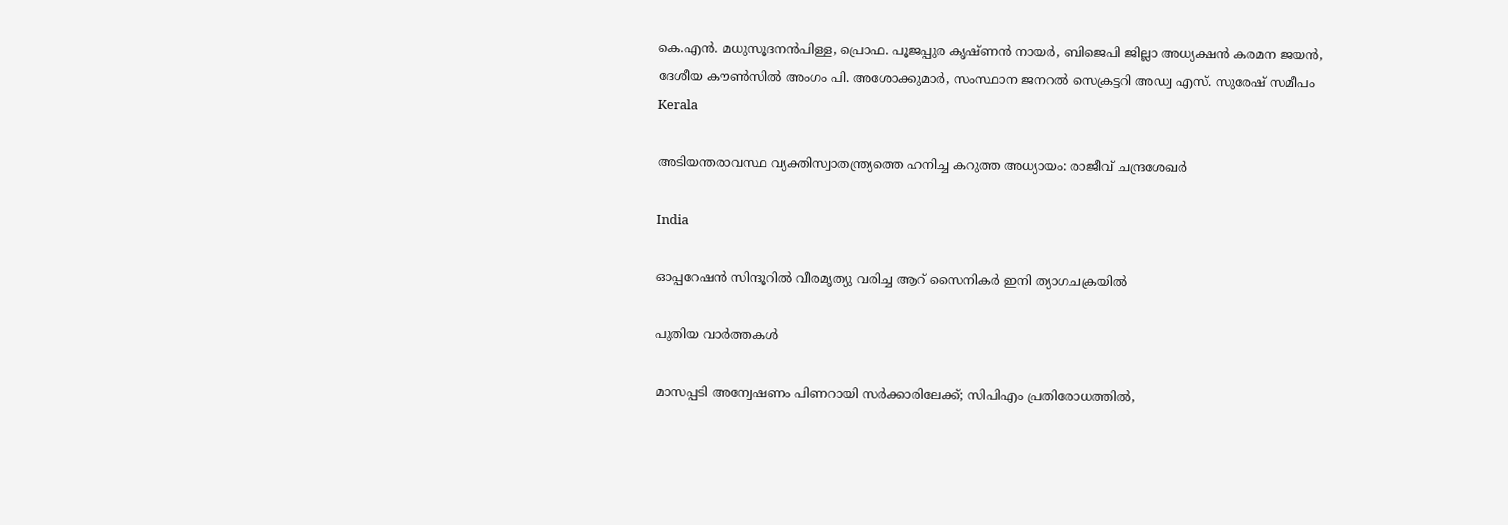കെ.എന്‍. മധുസൂദനന്‍പിള്ള, പ്രൊഫ. പൂജപ്പുര കൃഷ്ണന്‍ നായര്‍, ബിജെപി ജില്ലാ അധ്യക്ഷന്‍ കരമന ജയന്‍, ദേശീയ കൗണ്‍സില്‍ അംഗം പി. അശോക്കുമാര്‍, സംസ്ഥാന ജനറല്‍ സെക്രട്ടറി അഡ്വ എസ്. സുരേഷ് സമീപം
Kerala

അടിയന്തരാവസ്ഥ വ്യക്തിസ്വാതന്ത്ര്യത്തെ ഹനിച്ച കറുത്ത അധ്യായം: രാജീവ് ചന്ദ്രശേഖര്‍

India

ഓപ്പറേഷന്‍ സിന്ദൂറില്‍ വീരമൃത്യു വരിച്ച ആറ് സൈനികര്‍ ഇനി ത്യാഗചക്രയില്‍

പുതിയ വാര്‍ത്തകള്‍

മാസപ്പടി അന്വേഷണം പിണറായി സര്‍ക്കാരിലേക്ക്; സിപിഎം പ്രതിരോധത്തില്‍,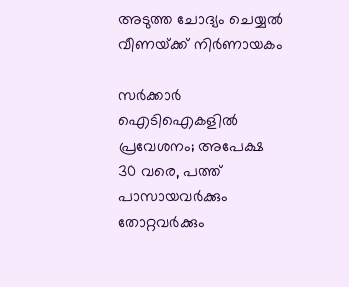അടുത്ത ചോദ്യം ചെയ്യല്‍ വീണയ്‌ക്ക് നിര്‍ണായകം

സര്‍ക്കാര്‍ ഐടിഐകളില്‍ പ്രവേശനം; അപേക്ഷ 30 വരെ, പത്ത് പാസായവര്‍ക്കും തോറ്റവര്‍ക്കും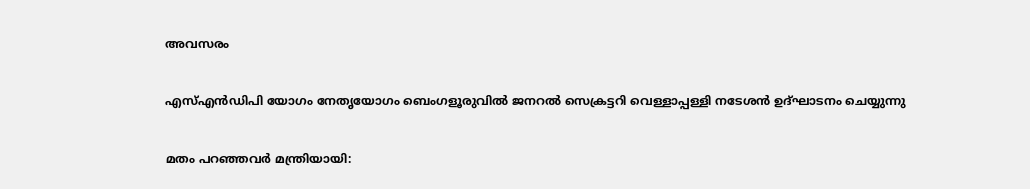അവസരം

എസ്എന്‍ഡിപി യോഗം നേതൃയോഗം ബെംഗളൂരുവില്‍ ജനറല്‍ സെക്രട്ടറി വെള്ളാപ്പള്ളി നടേശന്‍ ഉദ്ഘാടനം ചെയ്യുന്നു

മതം പറഞ്ഞവര്‍ മന്ത്രിയായി: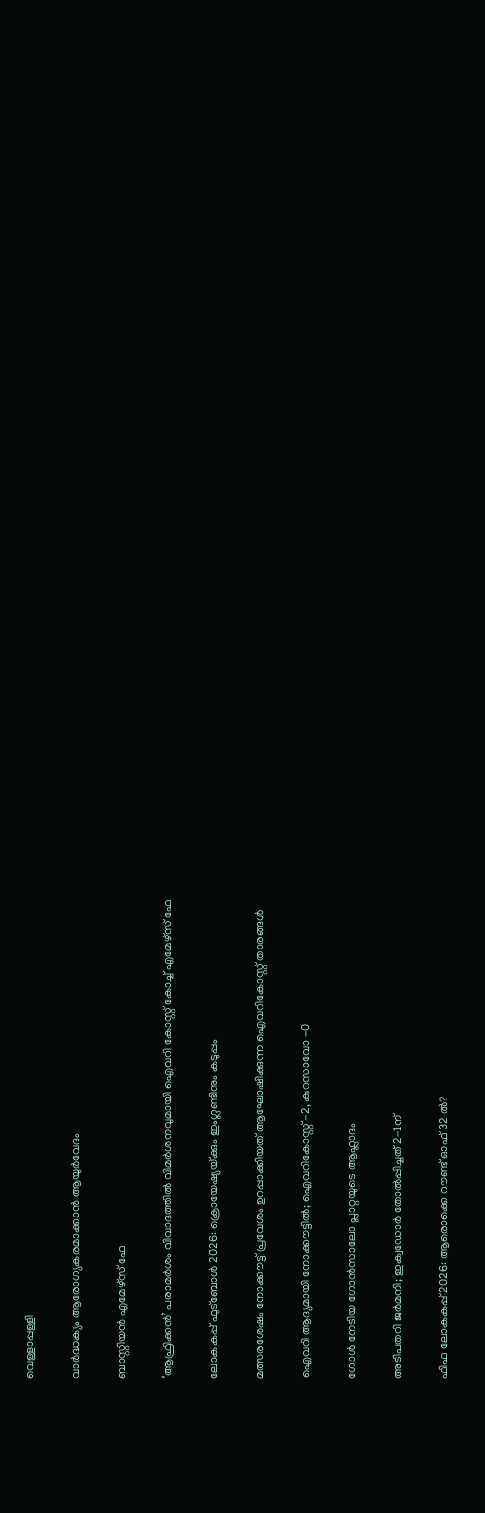വെള്ളാപ്പള്ളി

വാര്‍ദ്ധക്യം ആരോഗ്യകരമാക്കാന്‍ ആയുര്‍വേദം

ബാസ്റ്റിയന്‍ എമേഴ്‌സ് ഫേ

‘ആഫ്രിക്കന്‍’ പരാമര്‍ശം വിവാദത്തില്‍ വിമര്‍ശനവുമായി ഐവറി കോസ്റ്റ് കോച്ച് എമേഴ്‌സ് ഫേ

ലോകകപ്പ് ഫുട്ബോള്‍ 2026: ക്രൊയേഷ്യയ്‌ക്കും ഇംഗ്ലണ്ടിനും കടുപ്പം

മത്സരശേഷം നോക്കൗട്ട് പ്രവേശം ഉറപ്പാക്കിയത് ആഘോഷിക്കുന്ന ഐവറികോസ്റ്റ് താരങ്ങള്‍

ഐവറി ആദ്യമായി നോക്കൗട്ടില്‍; ഐവറികോസ്റ്റ് -2, കുറസാവോ -0

ഗോള്‍ നേടിയ ഗോന്‍സാലോ പ്ലാറ്റയുടെ ആഹ്ലാദം

അടിപതറി ജര്‍മനി; ഇക്വഡോര്‍ തോല്‍പ്പിച്ചത് 2-1ന്

ഫിഫ ലോകകപ്പ് 2026: ആരൊക്കെ റൗണ്ട് ഓഫ് 32 ല്‍?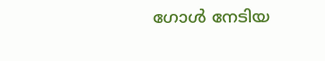ഗോള്‍ നേടിയ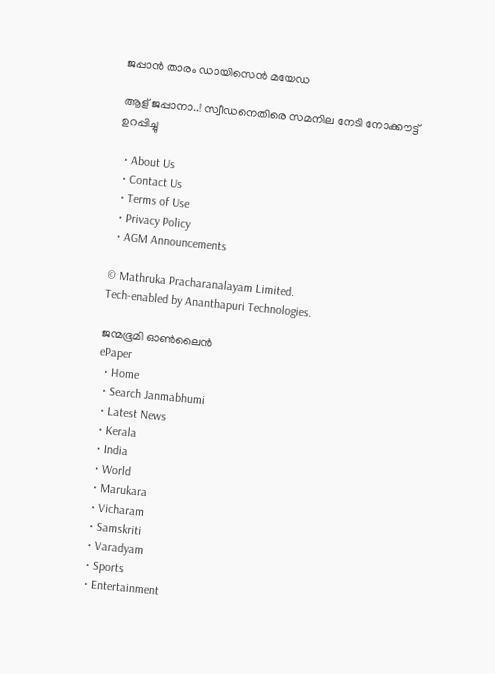ജപ്പാന്‍ താരം ഡായിസെന്‍ മയേഡ

ആള് ജപ്പാനാ..! സ്വീഡനെതിരെ സമനില നേടി നോക്കൗട്ട് ഉറപ്പിച്ചു

  • About Us
  • Contact Us
  • Terms of Use
  • Privacy Policy
  • AGM Announcements

© Mathruka Pracharanalayam Limited.
Tech-enabled by Ananthapuri Technologies.

ജന്മഭൂമി ഓണ്‍ലൈന്‍
ePaper
  • Home
  • Search Janmabhumi
  • Latest News
  • Kerala
  • India
  • World
  • Marukara
  • Vicharam
  • Samskriti
  • Varadyam
  • Sports
  • Entertainment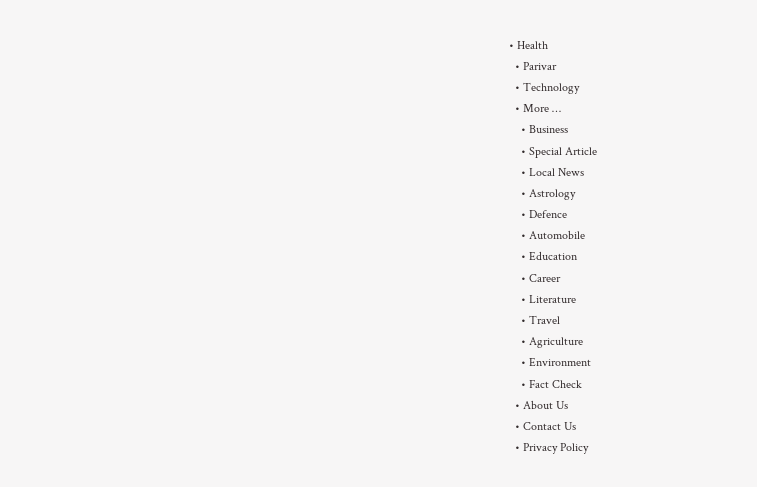• Health
  • Parivar
  • Technology
  • More …
    • Business
    • Special Article
    • Local News
    • Astrology
    • Defence
    • Automobile
    • Education
    • Career
    • Literature
    • Travel
    • Agriculture
    • Environment
    • Fact Check
  • About Us
  • Contact Us
  • Privacy Policy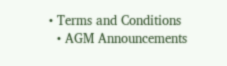• Terms and Conditions
  • AGM Announcements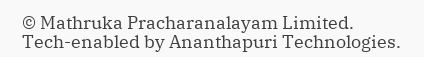© Mathruka Pracharanalayam Limited.
Tech-enabled by Ananthapuri Technologies.